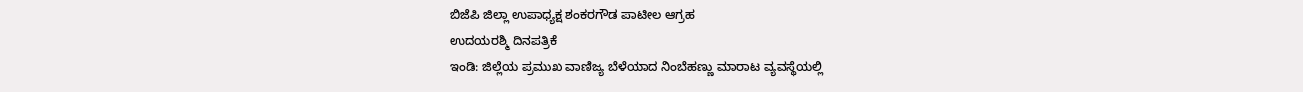ಬಿಜೆಪಿ ಜಿಲ್ಲಾ ಉಪಾಧ್ಯಕ್ಷ ಶಂಕರಗೌಡ ಪಾಟೀಲ ಆಗ್ರಹ
ಉದಯರಶ್ಮಿ ದಿನಪತ್ರಿಕೆ
ಇಂಡಿ: ಜಿಲ್ಲೆಯ ಪ್ರಮುಖ ವಾಣಿಜ್ಯ ಬೆಳೆಯಾದ ನಿಂಬೆಹಣ್ಣು ಮಾರಾಟ ವ್ಯವಸ್ಥೆಯಲ್ಲಿ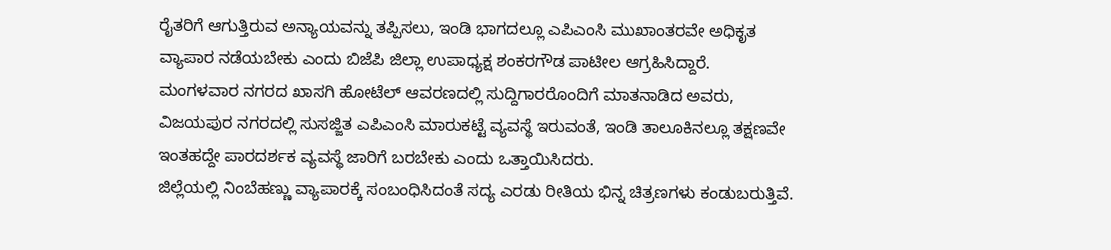ರೈತರಿಗೆ ಆಗುತ್ತಿರುವ ಅನ್ಯಾಯವನ್ನು ತಪ್ಪಿಸಲು, ಇಂಡಿ ಭಾಗದಲ್ಲೂ ಎಪಿಎಂಸಿ ಮುಖಾಂತರವೇ ಅಧಿಕೃತ ವ್ಯಾಪಾರ ನಡೆಯಬೇಕು ಎಂದು ಬಿಜೆಪಿ ಜಿಲ್ಲಾ ಉಪಾಧ್ಯಕ್ಷ ಶಂಕರಗೌಡ ಪಾಟೀಲ ಆಗ್ರಹಿಸಿದ್ದಾರೆ.
ಮಂಗಳವಾರ ನಗರದ ಖಾಸಗಿ ಹೋಟೆಲ್ ಆವರಣದಲ್ಲಿ ಸುದ್ದಿಗಾರರೊಂದಿಗೆ ಮಾತನಾಡಿದ ಅವರು, ವಿಜಯಪುರ ನಗರದಲ್ಲಿ ಸುಸಜ್ಜಿತ ಎಪಿಎಂಸಿ ಮಾರುಕಟ್ಟೆ ವ್ಯವಸ್ಥೆ ಇರುವಂತೆ, ಇಂಡಿ ತಾಲೂಕಿನಲ್ಲೂ ತಕ್ಷಣವೇ ಇಂತಹದ್ದೇ ಪಾರದರ್ಶಕ ವ್ಯವಸ್ಥೆ ಜಾರಿಗೆ ಬರಬೇಕು ಎಂದು ಒತ್ತಾಯಿಸಿದರು.
ಜಿಲ್ಲೆಯಲ್ಲಿ ನಿಂಬೆಹಣ್ಣು ವ್ಯಾಪಾರಕ್ಕೆ ಸಂಬಂಧಿಸಿದಂತೆ ಸದ್ಯ ಎರಡು ರೀತಿಯ ಭಿನ್ನ ಚಿತ್ರಣಗಳು ಕಂಡುಬರುತ್ತಿವೆ.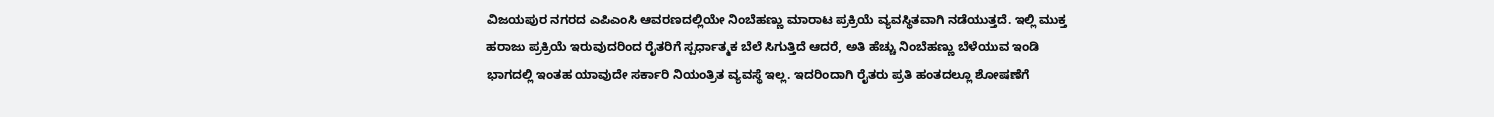ವಿಜಯಪುರ ನಗರದ ಎಪಿಎಂಸಿ ಆವರಣದಲ್ಲಿಯೇ ನಿಂಬೆಹಣ್ಣು ಮಾರಾಟ ಪ್ರಕ್ರಿಯೆ ವ್ಯವಸ್ಥಿತವಾಗಿ ನಡೆಯುತ್ತದೆ. ಇಲ್ಲಿ ಮುಕ್ತ ಹರಾಜು ಪ್ರಕ್ರಿಯೆ ಇರುವುದರಿಂದ ರೈತರಿಗೆ ಸ್ಪರ್ಧಾತ್ಮಕ ಬೆಲೆ ಸಿಗುತ್ತಿದೆ ಆದರೆ, ಅತಿ ಹೆಚ್ಚು ನಿಂಬೆಹಣ್ಣು ಬೆಳೆಯುವ ಇಂಡಿ ಭಾಗದಲ್ಲಿ ಇಂತಹ ಯಾವುದೇ ಸರ್ಕಾರಿ ನಿಯಂತ್ರಿತ ವ್ಯವಸ್ಥೆ ಇಲ್ಲ. ಇದರಿಂದಾಗಿ ರೈತರು ಪ್ರತಿ ಹಂತದಲ್ಲೂ ಶೋಷಣೆಗೆ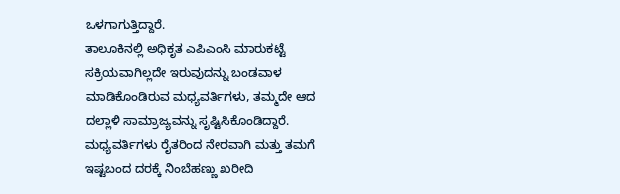ಒಳಗಾಗುತ್ತಿದ್ದಾರೆ.
ತಾಲೂಕಿನಲ್ಲಿ ಅಧಿಕೃತ ಎಪಿಎಂಸಿ ಮಾರುಕಟ್ಟೆ ಸಕ್ರಿಯವಾಗಿಲ್ಲದೇ ಇರುವುದನ್ನು ಬಂಡವಾಳ ಮಾಡಿಕೊಂಡಿರುವ ಮಧ್ಯವರ್ತಿಗಳು, ತಮ್ಮದೇ ಆದ ದಲ್ಲಾಳಿ ಸಾಮ್ರಾಜ್ಯವನ್ನು ಸೃಷ್ಟಿಸಿಕೊಂಡಿದ್ದಾರೆ. ಮಧ್ಯವರ್ತಿಗಳು ರೈತರಿಂದ ನೇರವಾಗಿ ಮತ್ತು ತಮಗೆ ಇಷ್ಟಬಂದ ದರಕ್ಕೆ ನಿಂಬೆಹಣ್ಣು ಖರೀದಿ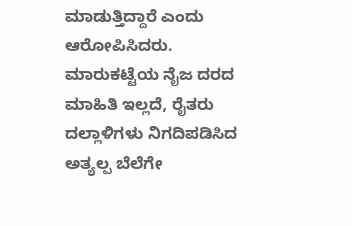ಮಾಡುತ್ತಿದ್ದಾರೆ ಎಂದು ಆರೋಪಿಸಿದರು.
ಮಾರುಕಟ್ಟೆಯ ನೈಜ ದರದ ಮಾಹಿತಿ ಇಲ್ಲದೆ, ರೈತರು ದಲ್ಲಾಳಿಗಳು ನಿಗದಿಪಡಿಸಿದ ಅತ್ಯಲ್ಪ ಬೆಲೆಗೇ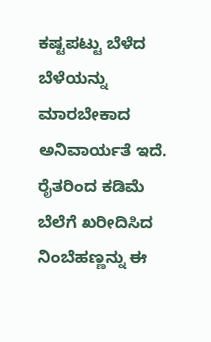ಕಷ್ಟಪಟ್ಟು ಬೆಳೆದ ಬೆಳೆಯನ್ನು ಮಾರಬೇಕಾದ ಅನಿವಾರ್ಯತೆ ಇದೆ.
ರೈತರಿಂದ ಕಡಿಮೆ ಬೆಲೆಗೆ ಖರೀದಿಸಿದ ನಿಂಬೆಹಣ್ಣನ್ನು ಈ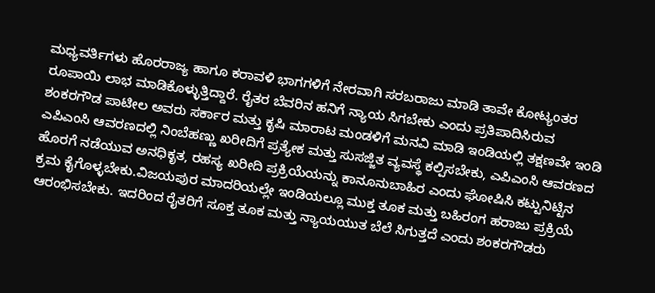ಮಧ್ಯವರ್ತಿಗಳು ಹೊರರಾಜ್ಯ ಹಾಗೂ ಕರಾವಳಿ ಭಾಗಗಳಿಗೆ ನೇರವಾಗಿ ಸರಬರಾಜು ಮಾಡಿ ತಾವೇ ಕೋಟ್ಯಂತರ ರೂಪಾಯಿ ಲಾಭ ಮಾಡಿಕೊಳ್ಳುತ್ತಿದ್ದಾರೆ. ರೈತರ ಬೆವರಿನ ಹನಿಗೆ ನ್ಯಾಯ ಸಿಗಬೇಕು ಎಂದು ಪ್ರತಿಪಾದಿಸಿರುವ ಶಂಕರಗೌಡ ಪಾಟೀಲ ಅವರು ಸರ್ಕಾರ ಮತ್ತು ಕೃಷಿ ಮಾರಾಟ ಮಂಡಳಿಗೆ ಮನವಿ ಮಾಡಿ ಇಂಡಿಯಲ್ಲಿ ತಕ್ಷಣವೇ ಇಂಡಿ ಎಪಿಎಂಸಿ ಆವರಣದಲ್ಲಿ ನಿಂಬೆಹಣ್ಣು ಖರೀದಿಗೆ ಪ್ರತ್ಯೇಕ ಮತ್ತು ಸುಸಜ್ಜಿತ ವ್ಯವಸ್ಥೆ ಕಲ್ಪಿಸಬೇಕು, ಎಪಿಎಂಸಿ ಆವರಣದ ಹೊರಗೆ ನಡೆಯುವ ಅನಧಿಕೃತ, ರಹಸ್ಯ ಖರೀದಿ ಪ್ರಕ್ರಿಯೆಯನ್ನು ಕಾನೂನುಬಾಹಿರ ಎಂದು ಘೋಷಿಸಿ ಕಟ್ಟುನಿಟ್ಟಿನ ಕ್ರಮ ಕೈಗೊಳ್ಳಬೇಕು.ವಿಜಯಪುರ ಮಾದರಿಯಲ್ಲೇ ಇಂಡಿಯಲ್ಲೂ ಮುಕ್ತ ತೂಕ ಮತ್ತು ಬಹಿರಂಗ ಹರಾಜು ಪ್ರಕ್ರಿಯೆ ಆರಂಭಿಸಬೇಕು. ಇದರಿಂದ ರೈತರಿಗೆ ಸೂಕ್ತ ತೂಕ ಮತ್ತು ನ್ಯಾಯಯುತ ಬೆಲೆ ಸಿಗುತ್ತದೆ ಎಂದು ಶಂಕರಗೌಡರು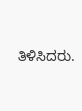ತಿಳಿಸಿದರು.